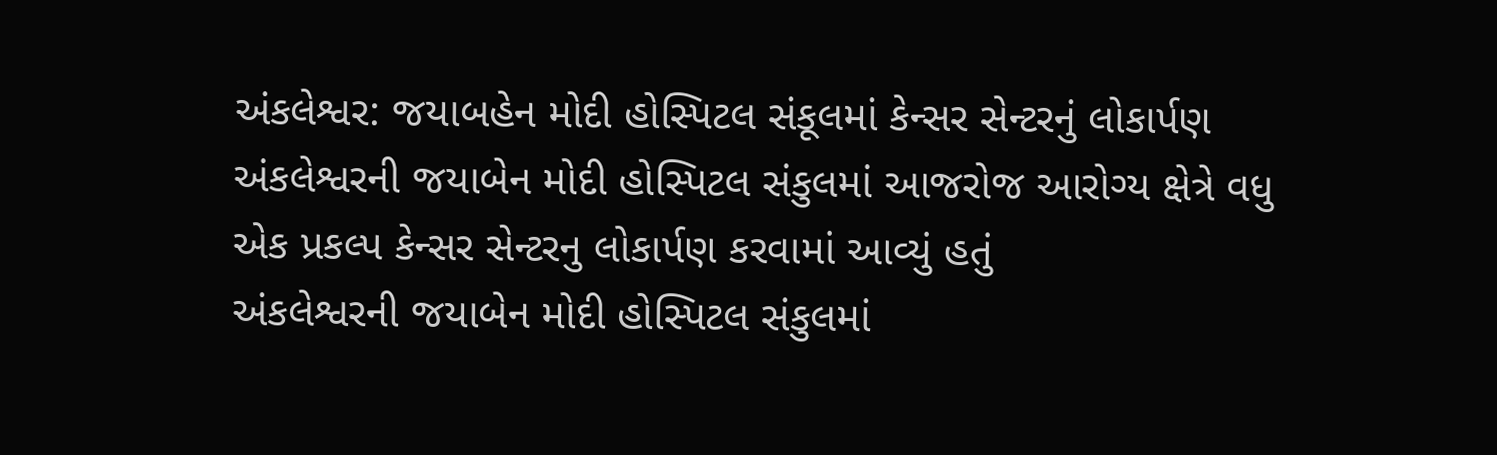અંકલેશ્વર: જયાબહેન મોદી હોસ્પિટલ સંકૂલમાં કેન્સર સેન્ટરનું લોકાર્પણ
અંકલેશ્વરની જયાબેન મોદી હોસ્પિટલ સંકુલમાં આજરોજ આરોગ્ય ક્ષેત્રે વધુ એક પ્રકલ્પ કેન્સર સેન્ટરનુ લોકાર્પણ કરવામાં આવ્યું હતું
અંકલેશ્વરની જયાબેન મોદી હોસ્પિટલ સંકુલમાં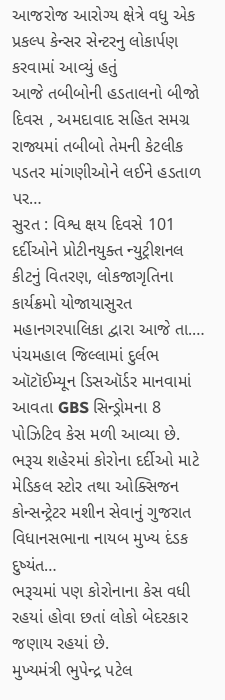આજરોજ આરોગ્ય ક્ષેત્રે વધુ એક પ્રકલ્પ કેન્સર સેન્ટરનુ લોકાર્પણ કરવામાં આવ્યું હતું
આજે તબીબોની હડતાલનો બીજો દિવસ , અમદાવાદ સહિત સમગ્ર રાજ્યમાં તબીબો તેમની કેટલીક પડતર માંગણીઓને લઈને હડતાળ પર…
સુરત : વિશ્વ ક્ષય દિવસે 101 દર્દીઓને પ્રોટીનયુક્ત ન્યુટ્રીશનલ કીટનું વિતરણ, લોકજાગૃતિના કાર્યક્રમો યોજાયાસુરત મહાનગરપાલિકા દ્વારા આજે તા.…
પંચમહાલ જિલ્લામાં દુર્લભ ઑટૉઈમ્યૂન ડિસઑર્ડર માનવામાં આવતા GBS સિન્ડ્રોમના 8 પોઝિટિવ કેસ મળી આવ્યા છે.
ભરૂચ શહેરમાં કોરોના દર્દીઓ માટે મેડિકલ સ્ટોર તથા ઓક્સિજન કોન્સન્ટ્રેટર મશીન સેવાનું ગુજરાત વિધાનસભાના નાયબ મુખ્ય દંડક દુષ્યંત…
ભરૂચમાં પણ કોરોનાના કેસ વધી રહયાં હોવા છતાં લોકો બેદરકાર જણાય રહયાં છે.
મુખ્યમંત્રી ભુપેન્દ્ર પટેલ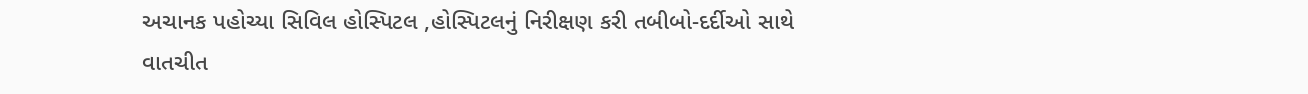અચાનક પહોચ્યા સિવિલ હોસ્પિટલ ,હોસ્પિટલનું નિરીક્ષણ કરી તબીબો-દર્દીઓ સાથે વાતચીત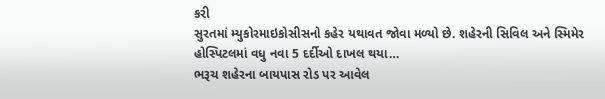કરી
સુરતમાં મ્યુકોરમાઇકોસીસનો કહેર યથાવત જોવા મળ્યો છે. શહેરની સિવિલ અને સ્મિમેર હોસ્પિટલમાં વધુ નવા 5 દર્દીઓ દાખલ થયા…
ભરૂચ શહેરના બાયપાસ રોડ પર આવેલ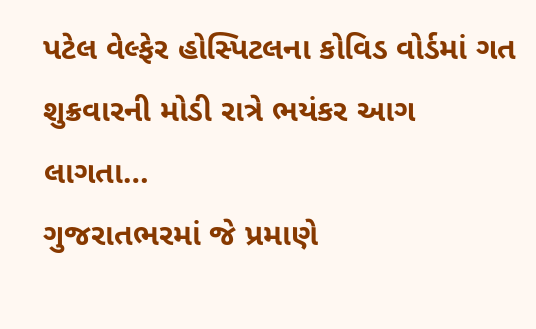પટેલ વેલ્ફેર હોસ્પિટલના કોવિડ વોર્ડમાં ગત શુક્રવારની મોડી રાત્રે ભયંકર આગ લાગતા…
ગુજરાતભરમાં જે પ્રમાણે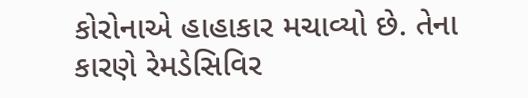કોરોનાએ હાહાકાર મચાવ્યો છે. તેના કારણે રેમડેસિવિર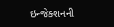ઇન્જેક્શનની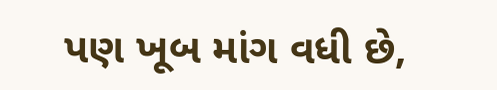પણ ખૂબ માંગ વધી છે,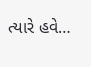ત્યારે હવે…